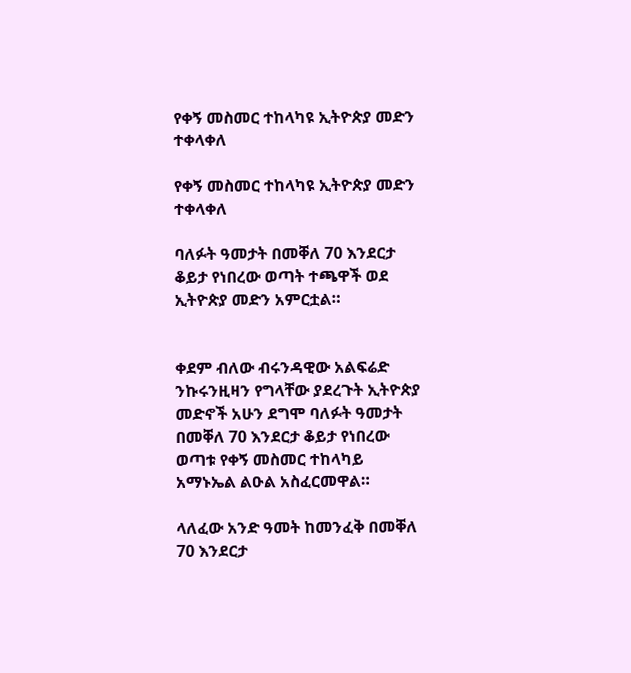የቀኝ መስመር ተከላካዩ ኢትዮጵያ መድን ተቀላቀለ

የቀኝ መስመር ተከላካዩ ኢትዮጵያ መድን ተቀላቀለ

ባለፉት ዓመታት በመቐለ 70 እንደርታ ቆይታ የነበረው ወጣት ተጫዋች ወደ ኢትዮጵያ መድን አምርቷል።


ቀደም ብለው ብሩንዳዊው አልፍሬድ ንኩሩንዚዛን የግላቸው ያደረጉት ኢትዮጵያ መድኖች አሁን ደግሞ ባለፉት ዓመታት በመቐለ 70 እንደርታ ቆይታ የነበረው ወጣቱ የቀኝ መስመር ተከላካይ አማኑኤል ልዑል አስፈርመዋል።

ላለፈው አንድ ዓመት ከመንፈቅ በመቐለ 70 እንደርታ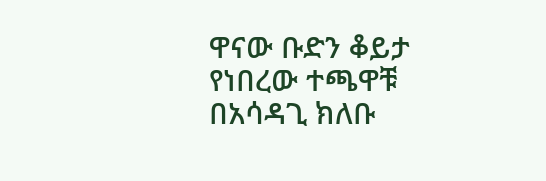ዋናው ቡድን ቆይታ የነበረው ተጫዋቹ በአሳዳጊ ክለቡ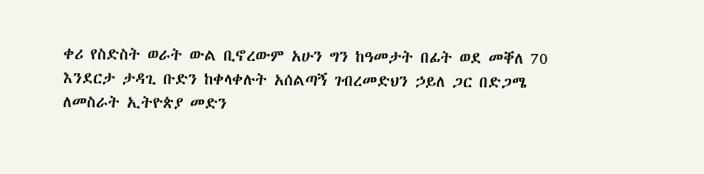ቀሪ የስድስት ወራት ውል ቢኖረውም አሁን ግን ከዓመታት በፊት ወደ መቐለ 70 እንደርታ ታዳጊ ቡድን ከቀላቀሉት አሰልጣኝ ገብረመድህን ኃይለ ጋር በድጋሜ ለመስራት ኢትዮጵያ መድን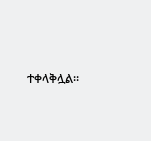ተቀላቅሏል።